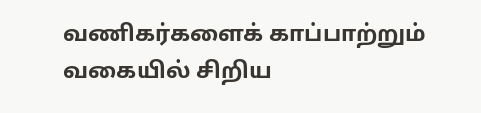வணிகர்களைக் காப்பாற்றும் வகையில் சிறிய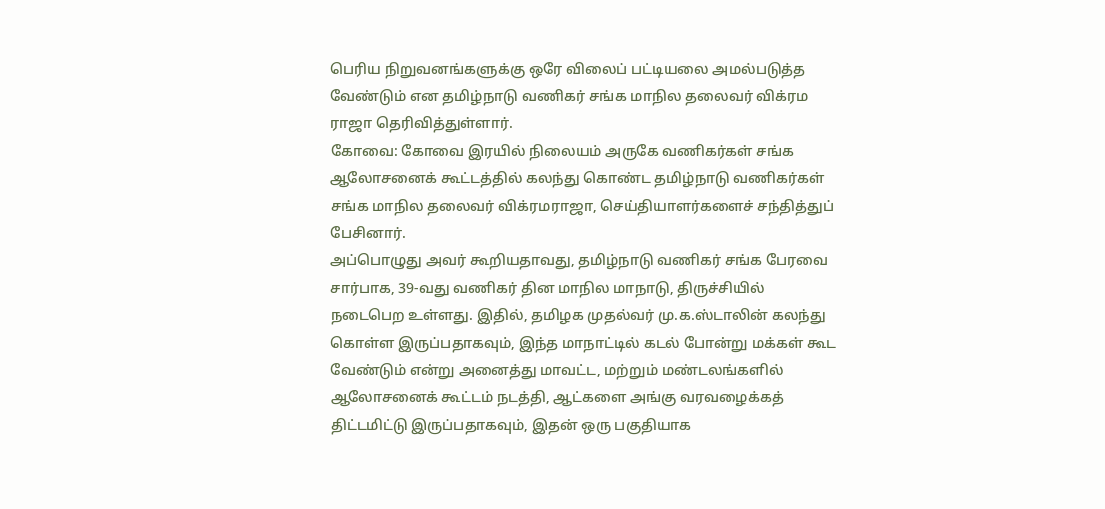பெரிய நிறுவனங்களுக்கு ஒரே விலைப் பட்டியலை அமல்படுத்த வேண்டும் என தமிழ்நாடு வணிகர் சங்க மாநில தலைவர் விக்ரம ராஜா தெரிவித்துள்ளார்.
கோவை: கோவை இரயில் நிலையம் அருகே வணிகர்கள் சங்க ஆலோசனைக் கூட்டத்தில் கலந்து கொண்ட தமிழ்நாடு வணிகர்கள் சங்க மாநில தலைவர் விக்ரமராஜா, செய்தியாளர்களைச் சந்தித்துப் பேசினார்.
அப்பொழுது அவர் கூறியதாவது, தமிழ்நாடு வணிகர் சங்க பேரவை சார்பாக, 39-வது வணிகர் தின மாநில மாநாடு, திருச்சியில் நடைபெற உள்ளது. இதில், தமிழக முதல்வர் மு.க.ஸ்டாலின் கலந்து கொள்ள இருப்பதாகவும், இந்த மாநாட்டில் கடல் போன்று மக்கள் கூட வேண்டும் என்று அனைத்து மாவட்ட, மற்றும் மண்டலங்களில் ஆலோசனைக் கூட்டம் நடத்தி, ஆட்களை அங்கு வரவழைக்கத் திட்டமிட்டு இருப்பதாகவும், இதன் ஒரு பகுதியாக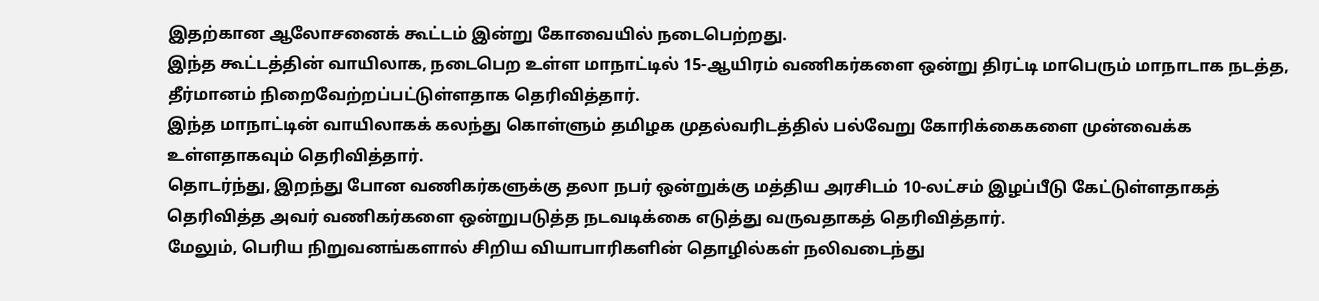இதற்கான ஆலோசனைக் கூட்டம் இன்று கோவையில் நடைபெற்றது.
இந்த கூட்டத்தின் வாயிலாக, நடைபெற உள்ள மாநாட்டில் 15-ஆயிரம் வணிகர்களை ஒன்று திரட்டி மாபெரும் மாநாடாக நடத்த, தீர்மானம் நிறைவேற்றப்பட்டுள்ளதாக தெரிவித்தார்.
இந்த மாநாட்டின் வாயிலாகக் கலந்து கொள்ளும் தமிழக முதல்வரிடத்தில் பல்வேறு கோரிக்கைகளை முன்வைக்க உள்ளதாகவும் தெரிவித்தார்.
தொடர்ந்து, இறந்து போன வணிகர்களுக்கு தலா நபர் ஒன்றுக்கு மத்திய அரசிடம் 10-லட்சம் இழப்பீடு கேட்டுள்ளதாகத் தெரிவித்த அவர் வணிகர்களை ஒன்றுபடுத்த நடவடிக்கை எடுத்து வருவதாகத் தெரிவித்தார்.
மேலும், பெரிய நிறுவனங்களால் சிறிய வியாபாரிகளின் தொழில்கள் நலிவடைந்து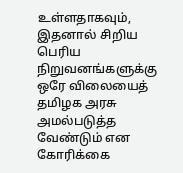உள்ளதாகவும், இதனால் சிறிய பெரிய நிறுவனங்களுக்கு ஒரே விலையைத் தமிழக அரசு அமல்படுத்த வேண்டும் என கோரிக்கை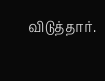விடுத்தார்.